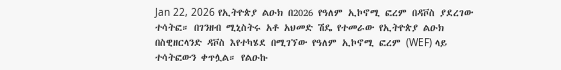Jan 22, 2026 የኢትዮጵያ ልዑክ በ2026 የዓለም ኢኮኖሚ ፎረም በዳቮስ ያደረገው ተሳትፎ። በገንዘብ ሚኒስትሩ አቶ አህመድ ሽዴ የተመራው የኢትዮጵያ ልዑክ በስዊዘርላንድ ዳቮስ እየተካሄደ በሚገኘው የዓለም ኢኮኖሚ ፎረም (WEF) ላይ ተሳትፎውን ቀጥሏል። የልዑኩ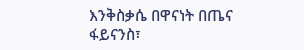እንቅስቃሴ በዋናነት በጤና ፋይናንስ፣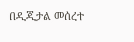በዲጂታል መሰረተ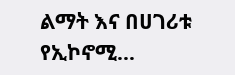ልማት እና በሀገሪቱ የኢኮኖሚ...